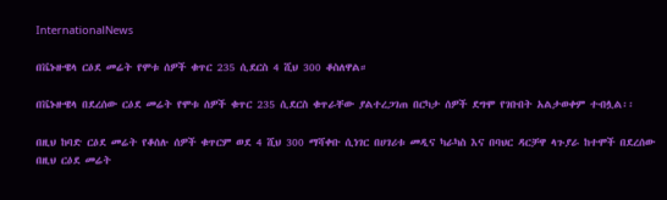InternationalNews

በቬኑዙዌላ ርዕደ መሬት የሞቱ ሰዎች ቁጥር 235 ሲደርስ 4 ሺህ 300 ቆስለዋል።

በቬኑዙዌላ በደረሰው ርዕደ መሬት የሞቱ ሰዎች ቁጥር 235 ሲደርስ ቁጥራቸው ያልተረጋገጠ በርካታ ሰዎች ደግሞ የገቡበት አልታወቀም ተብሏል፡፡

በዚህ ከባድ ርዕደ መሬት የቆሰሉ ሰዎች ቁጥርም ወደ 4 ሺህ 300 ማሻቀቡ ሲነገር በሀገሪቱ መዲና ካራካስ እና በባህር ዳርቻዋ ላጉያራ ከተሞች በደረሰው በዚህ ርዕደ መሬት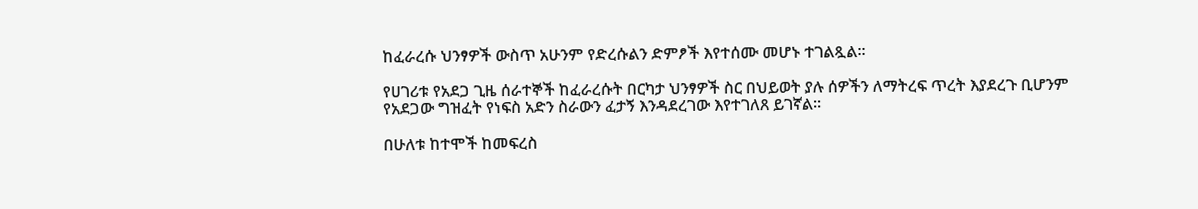ከፈራረሱ ህንፃዎች ውስጥ አሁንም የድረሱልን ድምፆች እየተሰሙ መሆኑ ተገልጿል፡፡

የሀገሪቱ የአደጋ ጊዜ ሰራተኞች ከፈራረሱት በርካታ ህንፃዎች ስር በህይወት ያሉ ሰዎችን ለማትረፍ ጥረት እያደረጉ ቢሆንም የአደጋው ግዝፈት የነፍስ አድን ስራውን ፈታኝ እንዳደረገው እየተገለጸ ይገኛል፡፡

በሁለቱ ከተሞች ከመፍረስ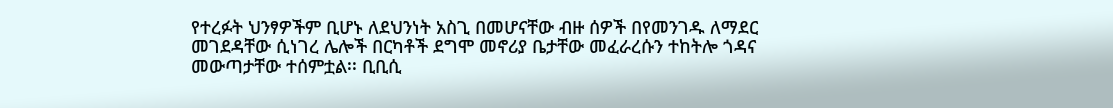የተረፉት ህንፃዎችም ቢሆኑ ለደህንነት አስጊ በመሆናቸው ብዙ ሰዎች በየመንገዱ ለማደር መገደዳቸው ሲነገረ ሌሎች በርካቶች ደግሞ መኖሪያ ቤታቸው መፈራረሱን ተከትሎ ጎዳና መውጣታቸው ተሰምቷል፡፡ ቢቢሲ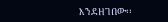እንደዘገበው፡፡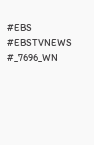#EBS
#EBSTVNEWS
#_7696_WN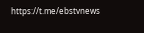https://t.me/ebstvnews